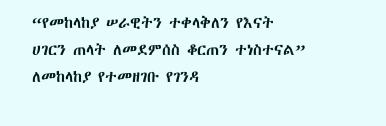“የመከላከያ ሠራዊትን ተቀላቅለን የእናት ሀገርን ጠላት ለመደምሰስ ቆርጠን ተነስተናል” ለመከላከያ የተመዘገቡ የገንዳ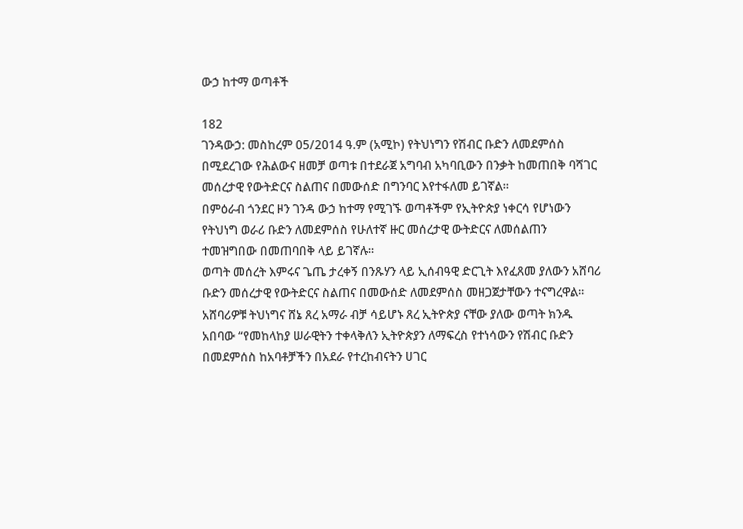ውኃ ከተማ ወጣቶች

182
ገንዳውኃ: መስከረም 05/2014 ዓ.ም (አሚኮ) የትህነግን የሽብር ቡድን ለመደምሰስ በሚደረገው የሕልውና ዘመቻ ወጣቱ በተደራጀ አግባብ አካባቢውን በንቃት ከመጠበቅ ባሻገር መሰረታዊ የውትድርና ስልጠና በመውሰድ በግንባር እየተፋለመ ይገኛል።
በምዕራብ ጎንደር ዞን ገንዳ ውኃ ከተማ የሚገኙ ወጣቶችም የኢትዮጵያ ነቀርሳ የሆነውን የትህነግ ወራሪ ቡድን ለመደምሰስ የሁለተኛ ዙር መሰረታዊ ውትድርና ለመሰልጠን ተመዝግበው በመጠባበቅ ላይ ይገኛሉ።
ወጣት መሰረት እምሩና ጌጤ ታረቀኝ በንጹሃን ላይ ኢሰብዓዊ ድርጊት እየፈጸመ ያለውን አሸባሪ ቡድን መሰረታዊ የውትድርና ስልጠና በመውሰድ ለመደምሰስ መዘጋጀታቸውን ተናግረዋል።
አሸባሪዎቹ ትህነግና ሸኔ ጸረ አማራ ብቻ ሳይሆኑ ጸረ ኢትዮጵያ ናቸው ያለው ወጣት ክንዱ አበባው “የመከላከያ ሠራዊትን ተቀላቅለን ኢትዮጵያን ለማፍረስ የተነሳውን የሽብር ቡድን በመደምሰስ ከአባቶቻችን በአደራ የተረከብናትን ሀገር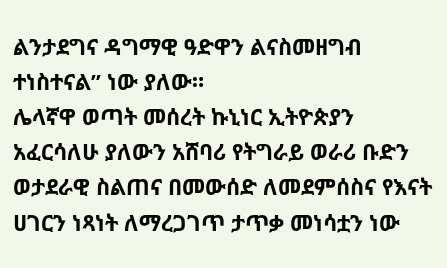ልንታደግና ዳግማዊ ዓድዋን ልናስመዘግብ ተነስተናል” ነው ያለው።
ሌላኛዋ ወጣት መሰረት ኩኒነር ኢትዮጵያን አፈርሳለሁ ያለውን አሸባሪ የትግራይ ወራሪ ቡድን ወታደራዊ ስልጠና በመውሰድ ለመደምሰስና የእናት ሀገርን ነጻነት ለማረጋገጥ ታጥቃ መነሳቷን ነው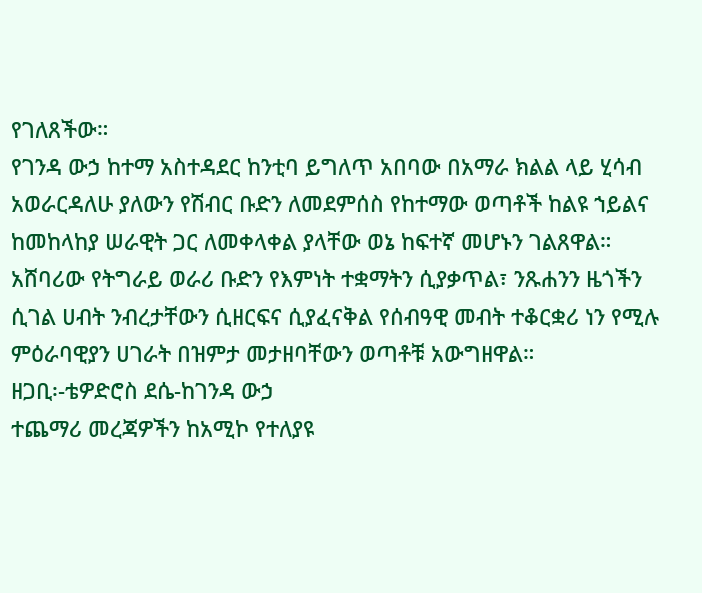የገለጸችው።
የገንዳ ውኃ ከተማ አስተዳደር ከንቲባ ይግለጥ አበባው በአማራ ክልል ላይ ሂሳብ አወራርዳለሁ ያለውን የሽብር ቡድን ለመደምሰስ የከተማው ወጣቶች ከልዩ ኀይልና ከመከላከያ ሠራዊት ጋር ለመቀላቀል ያላቸው ወኔ ከፍተኛ መሆኑን ገልጸዋል።
አሸባሪው የትግራይ ወራሪ ቡድን የእምነት ተቋማትን ሲያቃጥል፣ ንጹሐንን ዜጎችን ሲገል ሀብት ንብረታቸውን ሲዘርፍና ሲያፈናቅል የሰብዓዊ መብት ተቆርቋሪ ነን የሚሉ ምዕራባዊያን ሀገራት በዝምታ መታዘባቸውን ወጣቶቹ አውግዘዋል።
ዘጋቢ፡-ቴዎድሮስ ደሴ-ከገንዳ ውኃ
ተጨማሪ መረጃዎችን ከአሚኮ የተለያዩ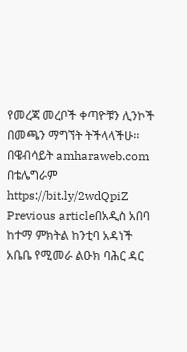የመረጃ መረቦች ቀጣዮቹን ሊንኮች በመጫን ማግኘት ትችላላችሁ፡፡
በዌብሳይት amharaweb.com
በቴሌግራም https://bit.ly/2wdQpiZ
Previous articleበአዲስ አበባ ከተማ ምክትል ከንቲባ አዳነች አቤቤ የሚመራ ልዑክ ባሕር ዳር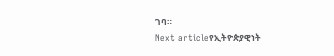ገባ።
Next articleየኢትዮጵያዊነት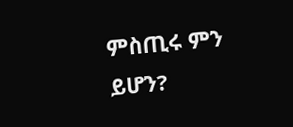ምስጢሩ ምን ይሆን?